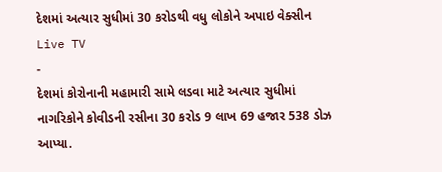દેશમાં અત્યાર સુધીમાં 30 કરોડથી વધુ લોકોને અપાઇ વેક્સીન
Live TV
-
દેશમાં કોરોનાની મહામારી સામે લડવા માટે અત્યાર સુધીમાં નાગરિકોને કોવીડની રસીના 30 કરોડ 9 લાખ 69 હજાર 538 ડોઝ આપ્યા.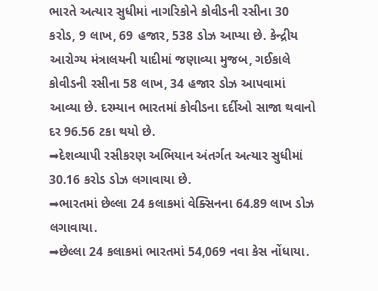ભારતે અત્યાર સુધીમાં નાગરિકોને કોવીડની રસીના 30 કરોડ, 9 લાખ, 69 હજાર, 538 ડોઝ આપ્યા છે. કેન્દ્રીય આરોગ્ય મંત્રાલયની યાદીમાં જણાવ્યા મુજબ, ગઈકાલે કોવીડની રસીના 58 લાખ, 34 હજાર ડોઝ આપવામાં આવ્યા છે. દરમ્યાન ભારતમાં કોવીડના દર્દીઓ સાજા થવાનો દર 96.56 ટકા થયો છે.
➡દેશવ્યાપી રસીકરણ અભિયાન અંતર્ગત અત્યાર સુધીમાં 30.16 કરોડ ડોઝ લગાવાયા છે.
➡ભારતમાં છેલ્લા 24 કલાકમાં વેક્સિનના 64.89 લાખ ડોઝ લગાવાયા.
➡છેલ્લા 24 કલાકમાં ભારતમાં 54,069 નવા કેસ નોંધાયા.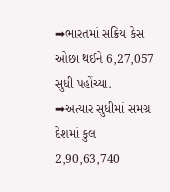➡ભારતમાં સક્રિય કેસ ઓછા થઈને 6,27,057 સુધી પહોંચ્યા.
➡અત્યાર સુધીમાં સમગ્ર દેશમાં કુલ 2,90,63,740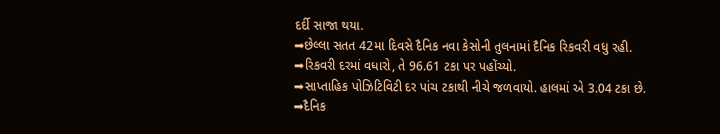દર્દી સાજા થયા.
➡છેલ્લા સતત 42મા દિવસે દૈનિક નવા કેસોની તુલનામાં દૈનિક રિકવરી વધુ રહી.
➡રિકવરી દરમાં વધારો, તે 96.61 ટકા પર પહોંચ્યો.
➡સાપ્તાહિક પોઝિટિવિટી દર પાંચ ટકાથી નીચે જળવાયો. હાલમાં એ 3.04 ટકા છે.
➡દૈનિક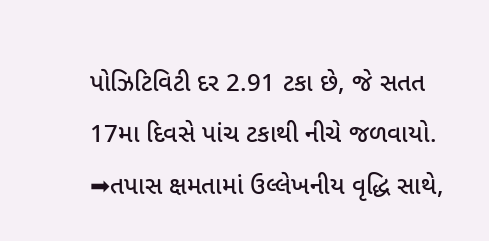પોઝિટિવિટી દર 2.91 ટકા છે, જે સતત 17મા દિવસે પાંચ ટકાથી નીચે જળવાયો.
➡તપાસ ક્ષમતામાં ઉલ્લેખનીય વૃદ્ધિ સાથે,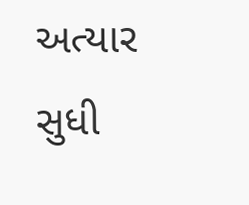અત્યાર સુધી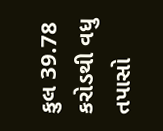કુલ 39.78 કરોડથી વધુ તપાસો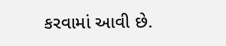કરવામાં આવી છે.